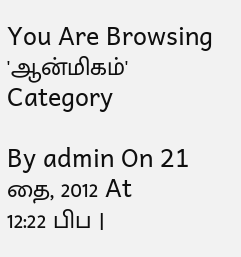You Are Browsing 'ஆன்மிகம்' Category

By admin On 21 தை, 2012 At 12:22 பிப |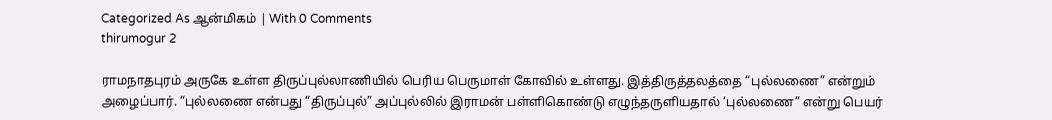Categorized As ஆன்மிகம் | With 0 Comments
thirumogur 2

ராமநாதபுரம் அருகே உள்ள திருப்புல்லாணியில் பெரிய பெருமாள் கோவில் உள்ளது. இத்திருத்தலத்தை “புல்லணை” என்றும் அழைப்பார். “புல்லணை என்பது “திருப்புல்” அப்புல்லில் இராமன் பள்ளிகொண்டு எழுந்தருளியதால் ‘புல்லணை” என்று பெயர்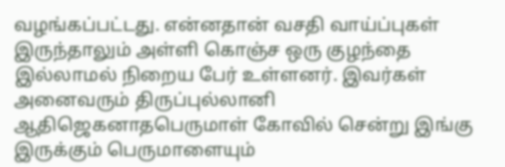வழங்கப்பட்டது. என்னதான் வசதி வாய்ப்புகள் இருந்தாலும் அள்ளி கொஞ்ச ஒரு குழந்தை இல்லாமல் நிறைய‌ பேர் உள்ளனர். இவர்கள் அனைவரும் திருப்புல்லானி ஆதிஜெகனாதபெருமாள் கோவில் சென்று இங்கு இருக்கும் பெருமாளையும்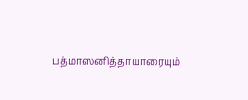பத்மாஸனித்தாயாரையும்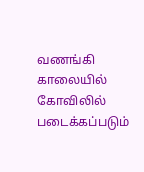வணங்கி காலையில் கோவிலில் படைக்கப்படும்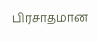பிரசாதமான‌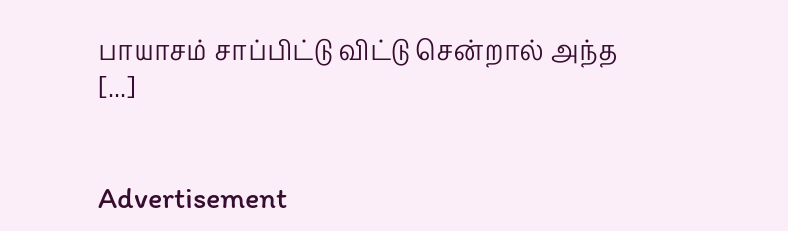பாயாசம் சாப்பிட்டு விட்டு சென்றால் அந்த [...]


Advertisement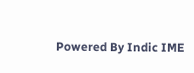Powered By Indic IME